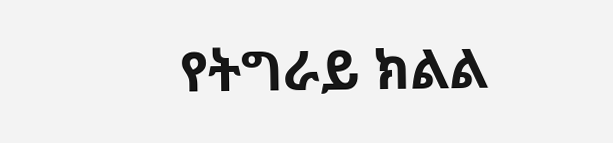የትግራይ ክልል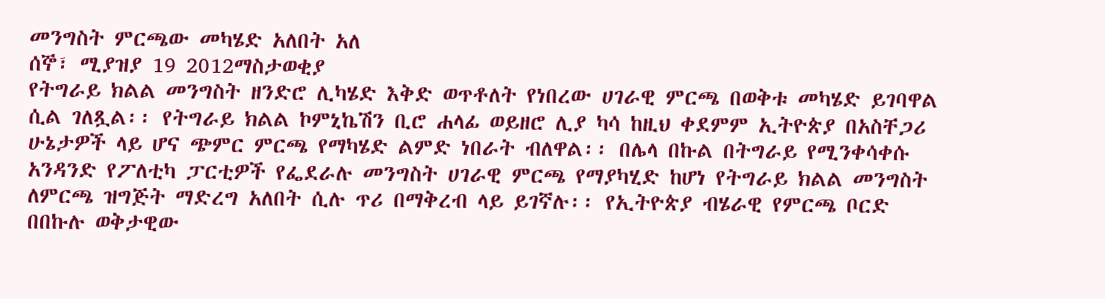መንግስት ምርጫው መካሄድ አለበት አለ
ሰኞ፣ ሚያዝያ 19 2012ማስታወቂያ
የትግራይ ክልል መንግስት ዘንድሮ ሊካሄድ እቅድ ወጥቶለት የነበረው ሀገራዊ ምርጫ በወቅቱ መካሄድ ይገባዋል ሲል ገለጿል፡፡ የትግራይ ክልል ኮምኒኬሽን ቢሮ ሐላፊ ወይዘሮ ሊያ ካሳ ከዚህ ቀደምም ኢትዮጵያ በአስቸጋሪ ሁኔታዎች ላይ ሆና ጭምር ምርጫ የማካሄድ ልምድ ነበራት ብለዋል፡፡ በሌላ በኩል በትግራይ የሚንቀሳቀሱ አንዳንድ የፖለቲካ ፓርቲዎች የፌደራሉ መንግስት ሀገራዊ ምርጫ የማያካሂድ ከሆነ የትግራይ ክልል መንግስት ለምርጫ ዝግጅት ማድረግ አለበት ሲሉ ጥሪ በማቅረብ ላይ ይገኛሉ፡፡ የኢትዮጵያ ብሄራዊ የምርጫ ቦርድ በበኩሉ ወቅታዊው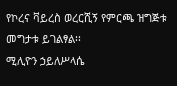የኮረና ቫይረስ ወረርሺኝ የምርጫ ዝግጅቱ መግታቱ ይገልፃል፡፡
ሚሊዮን ኃይለሥላሴ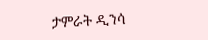ታምራት ዲንሳ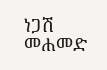ነጋሽ መሐመድ